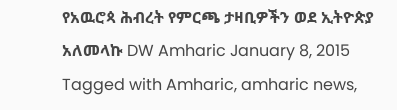የአዉሮጳ ሕብረት የምርጫ ታዛቢዎችን ወደ ኢትዮጵያ አለመላኩ DW Amharic January 8, 2015 Tagged with Amharic, amharic news,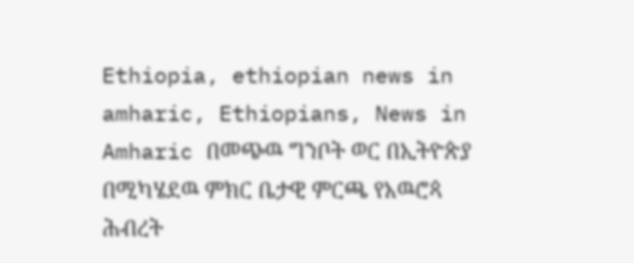Ethiopia, ethiopian news in amharic, Ethiopians, News in Amharic በመጭዉ ግንቦት ወር በኢትዮጵያ በሚካሄደዉ ምክር ቤታዊ ምርጫ የአዉሮጳ ሕብረት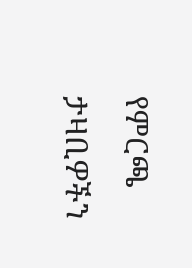የምርጫ ታዛቢዎችን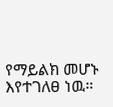የማይልክ መሆኑ እየተገለፀ ነዉ።